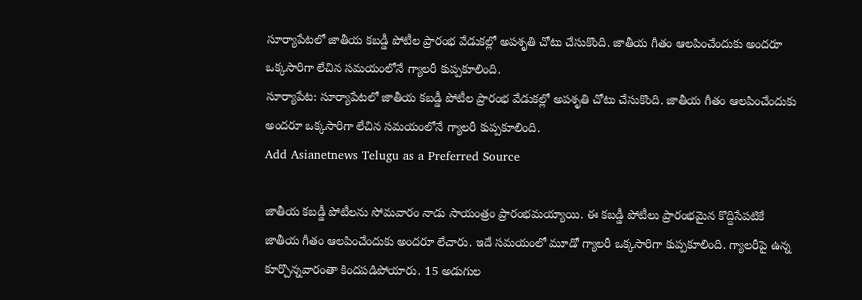సూర్యాపేటలో జాతీయ కబడ్డీ పోటీల ప్రారంభ వేడుకల్లో అపశృతి చోటు చేసుకొంది. జాతీయ గీతం ఆలపించేందుకు అందరూ ఒక్కసారిగా లేచిన సమయంలోనే గ్యాలరీ కుప్పకూలింది.
సూర్యాపేట: సూర్యాపేటలో జాతీయ కబడ్డీ పోటీల ప్రారంభ వేడుకల్లో అపశృతి చోటు చేసుకొంది. జాతీయ గీతం ఆలపించేందుకు అందరూ ఒక్కసారిగా లేచిన సమయంలోనే గ్యాలరీ కుప్పకూలింది.
Add Asianetnews Telugu as a Preferred Source

జాతీయ కబడ్డీ పోటీలను సోమవారం నాడు సాయంత్రం ప్రారంభమయ్యాయి. ఈ కబడ్డీ పోటీలు ప్రారంభమైన కొద్దిసేపటికే జాతీయ గీతం ఆలపించేందుకు అందరూ లేచారు. ఇదే సమయంలో మూడో గ్యాలరీ ఒక్కసారిగా కుప్పకూలింది. గ్యాలరీపై ఉన్న కూర్చొన్నవారంతా కిందపడిపోయారు. 15 అడుగుల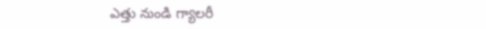ఎత్తు నుండి గ్యాలరీ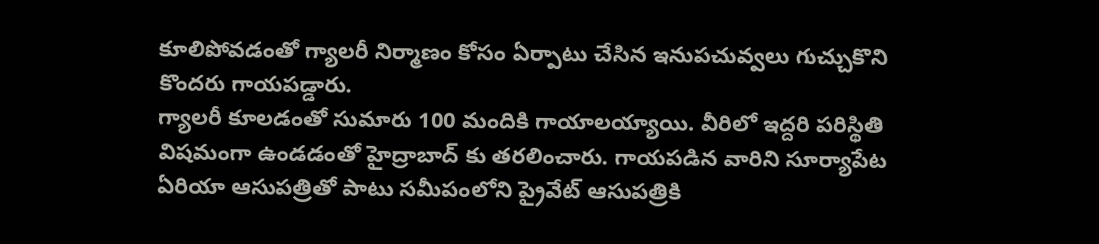కూలిపోవడంతో గ్యాలరీ నిర్మాణం కోసం ఏర్పాటు చేసిన ఇనుపచువ్వలు గుచ్చుకొని కొందరు గాయపడ్డారు.
గ్యాలరీ కూలడంతో సుమారు 100 మందికి గాయాలయ్యాయి. వీరిలో ఇద్దరి పరిస్థితి విషమంగా ఉండడంతో హైద్రాబాద్ కు తరలించారు. గాయపడిన వారిని సూర్యాపేట ఏరియా ఆసుపత్రితో పాటు సమీపంలోని ప్రైవేట్ ఆసుపత్రికి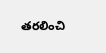తరలించి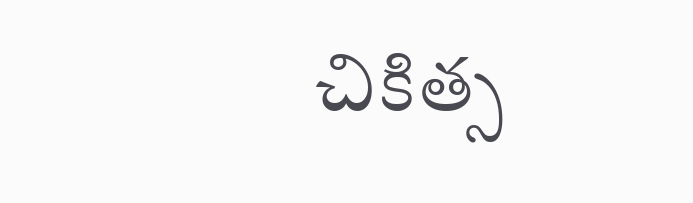చికిత్స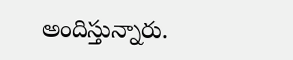అందిస్తున్నారు.